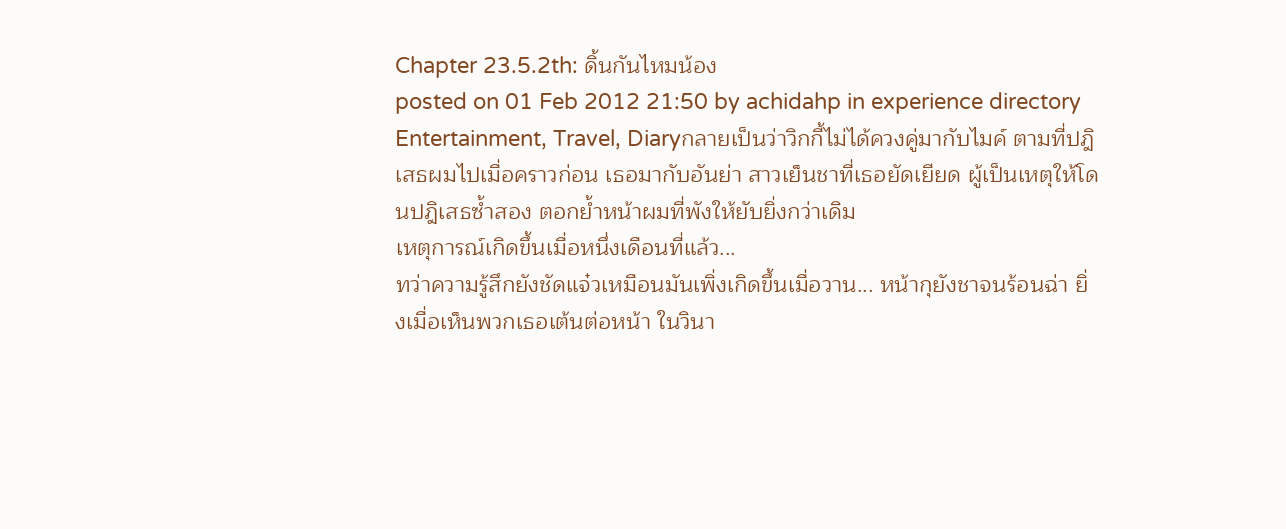Chapter 23.5.2th: ดิ้นกันไหมน้อง
posted on 01 Feb 2012 21:50 by achidahp in experience directory Entertainment, Travel, Diaryกลายเป็นว่าวิกกี้ไม่ได้ควงคู่มากับไมค์ ตามที่ปฎิเสธผมไปเมื่อคราวก่อน เธอมากับอันย่า สาวเย็นชาที่เธอยัดเยียด ผู้เป็นเหตุให้โดนปฎิเสธซ้ำสอง ตอกย้ำหน้าผมที่พังให้ยับยิ่งกว่าเดิม
เหตุการณ์เกิดขึ้นเมื่อหนึ่งเดือนที่แล้ว...
ทว่าความรู้สึกยังชัดแจ๋วเหมือนมันเพิ่งเกิดขึ้นเมื่อวาน... หน้ากุยังชาจนร้อนฉ่า ยิ่งเมื่อเห็นพวกเธอเต้นต่อหน้า ในวินา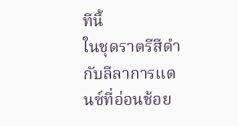ทีนี้
ในชุดราตรีสีดำ กับลีลาการแดนซ์ที่อ่อนช้อย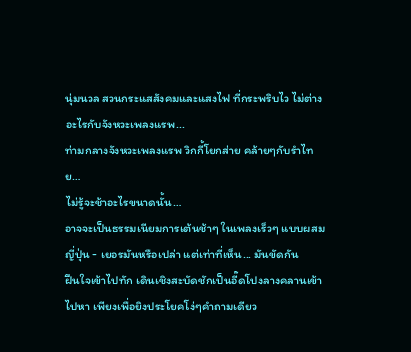นุ่มนวล สวนกระแสสังคมและแสงไฟ ที่กระพริบไว ไม่ต่างอะไรกับจังหวะเพลงแรพ...
ท่ามกลางจังหวะเพลงแรพ วิกกี้โยกส่าย คล้ายๆกับรำไทย…
ไม่รู้จะช้าอะไรขนาดนั้น…
อาจจะเป็นธรรมเนียมการเต้นช้าๆ ในเพลงเร็วๆ แบบผสมญี่ปุ่น - เยอรมันหรือเปล่า แต่เท่าที่เห็น... มันขัดกัน
ฝืนใจเข้าไปทัก เดินเชิงสะบัดชักเป็นอี๊ดโปงลางคลานเข้าไปหา เพียงเพื่อยิงประโยคโง่ๆคำถามเดียว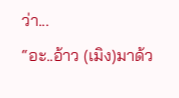ว่า...
“อะ..อ้าว (เมิง)มาด้ว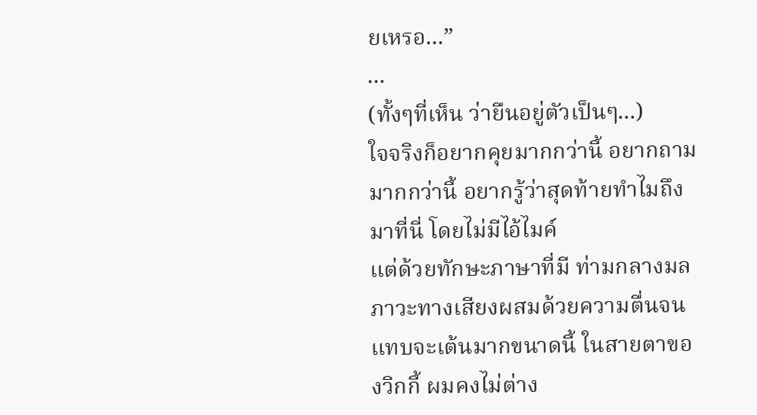ยเหรอ...”
...
(ทั้งๆที่เห็น ว่ายืนอยู่ตัวเป็นๆ...)
ใจจริงก็อยากคุยมากกว่านี้ อยากถามมากกว่านี้ อยากรู้ว่าสุดท้ายทำไมถึงมาที่นี่ โดยไม่มีไอ้ไมค์
แต่ด้วยทักษะภาษาที่มี ท่ามกลางมลภาวะทางเสียงผสมด้วยความตื่นจนแทบจะเต้นมากขนาดนี้ ในสายตาของวิกกี้ ผมคงไม่ต่าง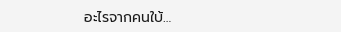อะไรจากคนใบ้…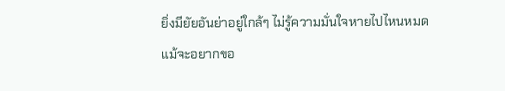ยิ่งมียัยอันย่าอยู่ใกล้ๆ ไม่รู้ความมั่นใจหายไปไหนหมด
แม้จะอยากขอ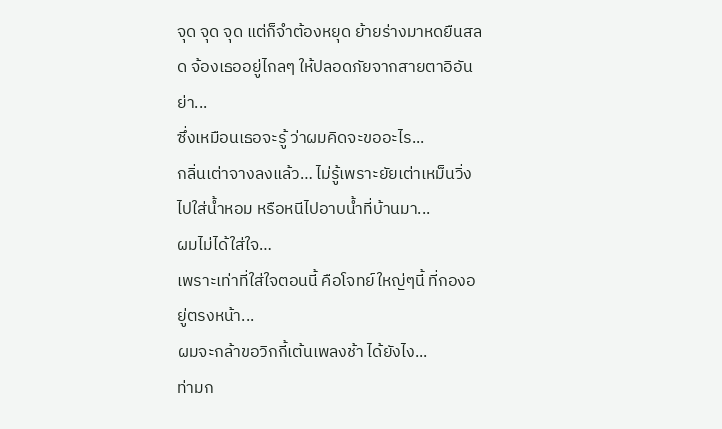จุด จุด จุด แต่ก็จำต้องหยุด ย้ายร่างมาหดยืนสลด จ้องเธออยู่ไกลๆ ให้ปลอดภัยจากสายตาอิอันย่า...
ซึ่งเหมือนเธอจะรู้ ว่าผมคิดจะขออะไร...
กลิ่นเต่าจางลงแล้ว… ไม่รู้เพราะยัยเต่าเหม็นวิ่งไปใส่น้ำหอม หรือหนีไปอาบน้ำที่บ้านมา...
ผมไม่ได้ใส่ใจ…
เพราะเท่าที่ใส่ใจตอนนี้ คือโจทย์ใหญ่ๆนี้ ที่กองอยู่ตรงหน้า...
ผมจะกล้าขอวิกกี้เต้นเพลงช้า ได้ยังไง...
ท่ามก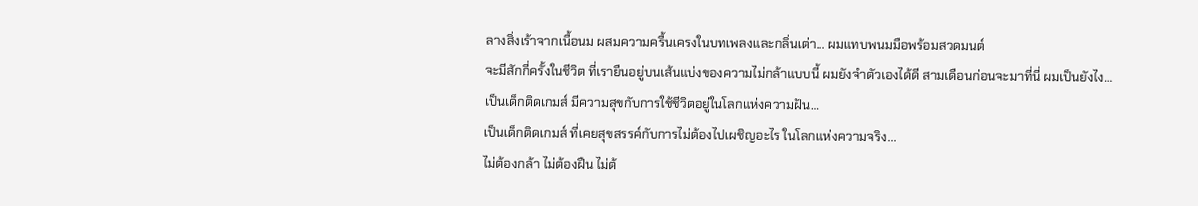ลางสิ่งเร้าจากเนื้อนม ผสมความครื้นเครงในบทเพลงและกลิ่นเต่า... ผมแทบพนมมือพร้อมสวดมนต์
จะมีสักกี่ครั้งในชีวิต ที่เรายืนอยู่บนเส้นแบ่งของความไม่กล้าแบบนี้ ผมยังจำตัวเองได้ดี สามเดือนก่อนจะมาที่นี่ ผมเป็นยังไง…
เป็นเด็กติดเกมส์ มีความสุขกับการใช้ชีวิตอยู่ในโลกแห่งความฝัน…
เป็นเด็กติดเกมส์ ที่เคยสุขสรรค์กับการไม่ต้องไปเผชิญอะไร ในโลกแห่งความจริง...
ไม่ต้องกล้า ไม่ต้องฝืน ไม่ต้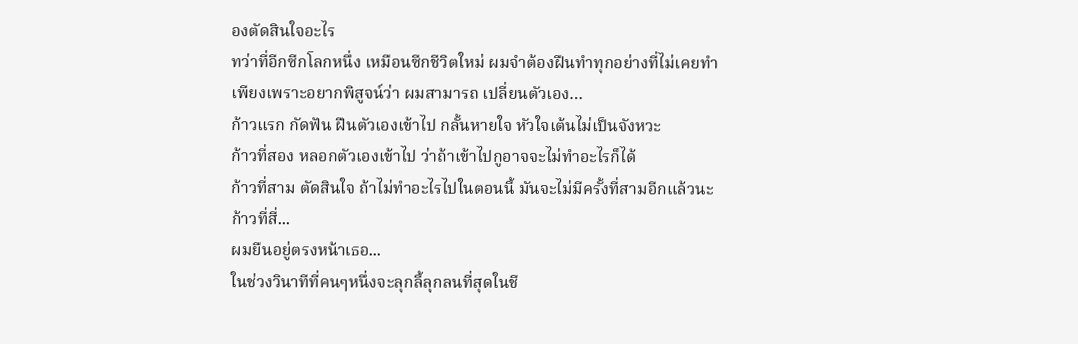องตัดสินใจอะไร
ทว่าที่อีกซีกโลกหนึ่ง เหมือนซีกชีวิตใหม่ ผมจำต้องฝืนทำทุกอย่างที่ไม่เคยทำ
เพียงเพราะอยากพิสูจน์ว่า ผมสามารถ เปลี่ยนตัวเอง…
ก้าวแรก กัดฟัน ฝืนตัวเองเข้าไป กลั้นหายใจ หัวใจเต้นไม่เป็นจังหวะ
ก้าวที่สอง หลอกตัวเองเข้าไป ว่าถ้าเข้าไปกูอาจจะไม่ทำอะไรก็ได้
ก้าวที่สาม ตัดสินใจ ถ้าไม่ทำอะไรไปในตอนนี้ มันจะไม่มีครั้งที่สามอีกแล้วนะ
ก้าวที่สี่...
ผมยืนอยู่ตรงหน้าเธอ...
ในช่วงวินาทีที่คนๆหนึ่งจะลุกลี้ลุกลนที่สุดในชี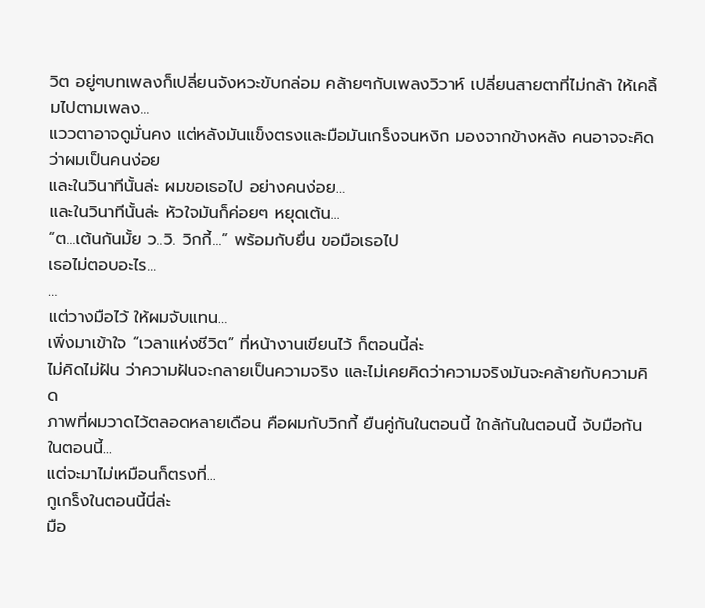วิต อยู่ๆบทเพลงก็เปลี่ยนจังหวะขับกล่อม คล้ายๆกับเพลงวิวาห์ เปลี่ยนสายตาที่ไม่กล้า ให้เคลิ้มไปตามเพลง...
แววตาอาจดูมั่นคง แต่หลังมันแข็งตรงและมือมันเกร็งจนหงิก มองจากข้างหลัง คนอาจจะคิดว่าผมเป็นคนง่อย
และในวินาทีนั้นล่ะ ผมขอเธอไป อย่างคนง่อย…
และในวินาทีนั้นล่ะ หัวใจมันก็ค่อยๆ หยุดเต้น...
“ต...เต้นกันมั้ย ว..วิ. วิกกี้...” พร้อมกับยื่น ขอมือเธอไป
เธอไม่ตอบอะไร...
…
แต่วางมือไว้ ให้ผมจับแทน…
เพิ่งมาเข้าใจ “เวลาแห่งชีวิต” ที่หน้างานเขียนไว้ ก็ตอนนี้ล่ะ
ไม่คิดไม่ฝัน ว่าความฝันจะกลายเป็นความจริง และไม่เคยคิดว่าความจริงมันจะคล้ายกับความคิด
ภาพที่ผมวาดไว้ตลอดหลายเดือน คือผมกับวิกกี้ ยืนคู่กันในตอนนี้ ใกล้กันในตอนนี้ จับมือกันในตอนนี้...
แต่จะมาไม่เหมือนก็ตรงที่...
กูเกร็งในตอนนี้นี่ล่ะ
มือ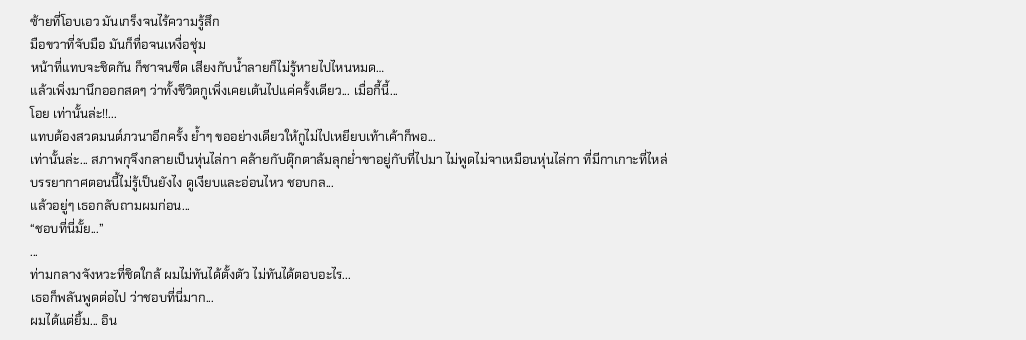ซ้ายที่โอบเอว มันเกร็งจนไร้ความรู้สึก
มือขวาที่จับมือ มันก็ทื่อจนเหงื่อชุ่ม
หน้าที่แทบจะชิดกัน ก็ชาจนซีด เสียงกับน้ำลายก็ไม่รู้หายไปไหนหมด…
แล้วเพิ่งมานึกออกสดๆ ว่าทั้งชีวิตกูเพิ่งเคยเต้นไปแค่ครั้งเดียว... เมื่อกี้นี้...
โอย เท่านั้นล่ะ!!...
แทบต้องสวดมนต์ภวนาอีกครั้ง ย้ำๆ ขออย่างเดียวให้กูไม่ไปเหยียบเท้าเค้าก็พอ...
เท่านั้นล่ะ... สภาพกุจึงกลายเป็นหุ่นไล่กา คล้ายกับตุ๊กตาล้มลุกย่ำขาอยู่กับที่ไปมา ไม่พูดไม่จาเหมือนหุ่นไล่กา ที่มีกาเกาะที่ไหล่
บรรยากาศตอนนี้ไม่รู้เป็นยังไง ดูเงียบและอ่อนไหว ชอบกล...
แล้วอยู่ๆ เธอกลับถามผมก่อน...
“ชอบที่นี่มั้ย...”
...
ท่ามกลางจังหวะที่ชิดใกล้ ผมไม่ทันได้ตั้งตัว ไม่ทันได้ตอบอะไร...
เธอก็พลันพูดต่อไป ว่าชอบที่นี่มาก...
ผมได้แต่ยิ้ม... อิน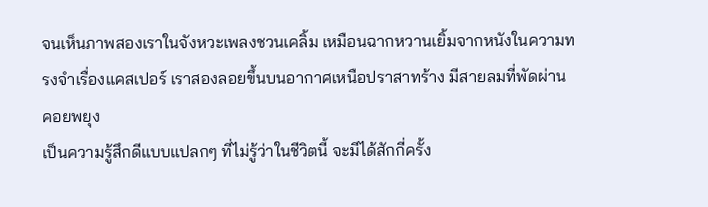จนเห็นภาพสองเราในจังหวะเพลงชวนเคลิ้ม เหมือนฉากหวานเยิ้มจากหนังในความทรงจำเรื่องแคสเปอร์ เราสองลอยขึ้นบนอากาศเหนือปราสาทร้าง มีสายลมที่พัดผ่านคอยพยุง
เป็นความรู้สึกดีแบบแปลกๆ ที่ไม่รู้ว่าในชีวิตนี้ จะมีได้สักกี่ครั้ง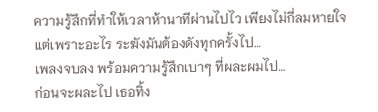ความรู้สึกที่ทำให้เวลาห้านาทีผ่านไปไว เพียงไม่กี่ลมหายใจ
แต่เพราะอะไร ระฆังมันต้องดังทุกครั้งไป…
เพลงจบลง พร้อมความรู้สึกเบาๆ ที่ผละผมไป…
ก่อนจะผละไป เธอทิ้ง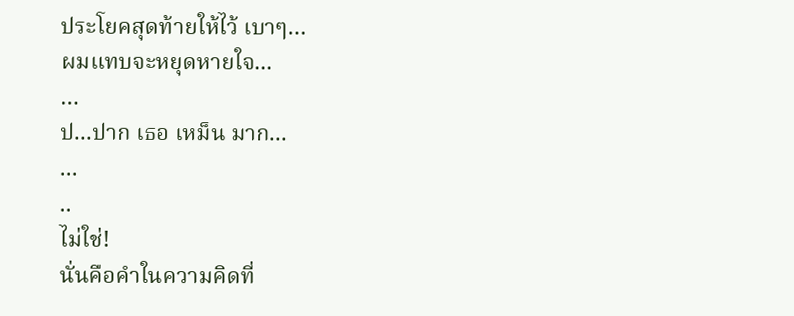ประโยคสุดท้ายให้ไว้ เบาๆ…
ผมแทบจะหยุดหายใจ...
…
ป...ปาก เธอ เหม็น มาก...
...
..
ไม่ใช่!
นั่นคือคำในความคิดที่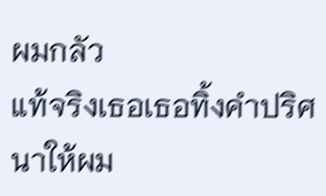ผมกลัว
แท้จริงเธอเธอทิ้งคำปริศนาให้ผม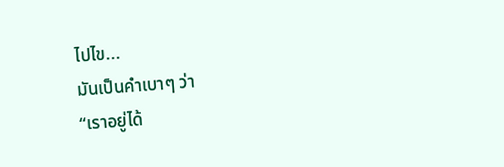ไปไข...
มันเป็นคำเบาๆ ว่า
“เราอยู่ได้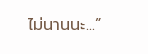ไม่นานนะ...”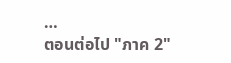…
ตอนต่อไป "ภาค 2"